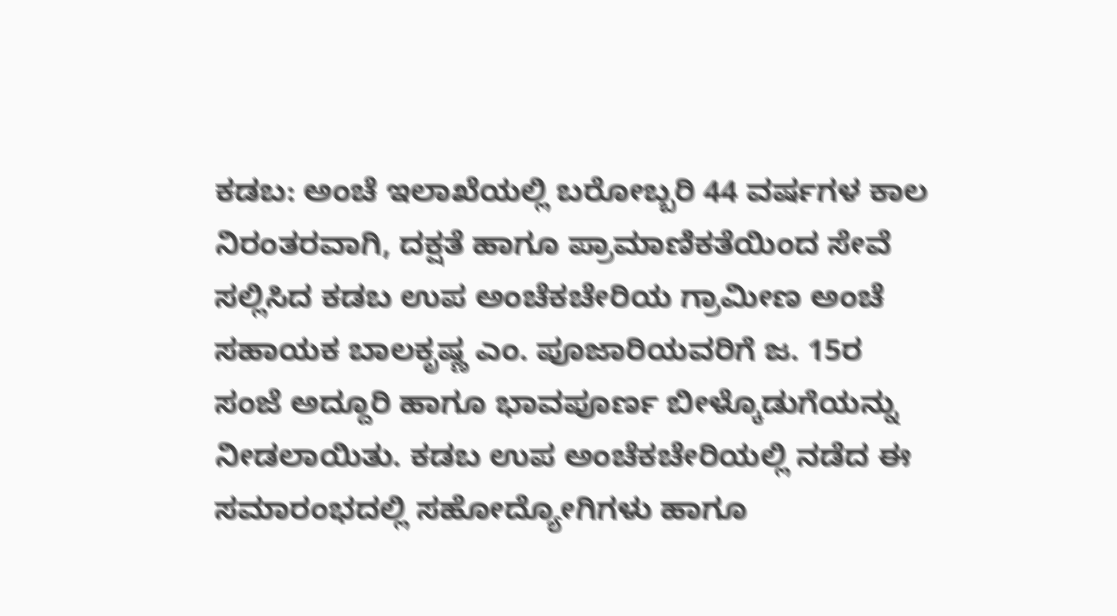ಕಡಬ: ಅಂಚೆ ಇಲಾಖೆಯಲ್ಲಿ ಬರೋಬ್ಬರಿ 44 ವರ್ಷಗಳ ಕಾಲ ನಿರಂತರವಾಗಿ, ದಕ್ಷತೆ ಹಾಗೂ ಪ್ರಾಮಾಣಿಕತೆಯಿಂದ ಸೇವೆ ಸಲ್ಲಿಸಿದ ಕಡಬ ಉಪ ಅಂಚೆಕಚೇರಿಯ ಗ್ರಾಮೀಣ ಅಂಚೆ ಸಹಾಯಕ ಬಾಲಕೃಷ್ಣ ಎಂ. ಪೂಜಾರಿಯವರಿಗೆ ಜ. 15ರ ಸಂಜೆ ಅದ್ದೂರಿ ಹಾಗೂ ಭಾವಪೂರ್ಣ ಬೀಳ್ಕೊಡುಗೆಯನ್ನು ನೀಡಲಾಯಿತು. ಕಡಬ ಉಪ ಅಂಚೆಕಚೇರಿಯಲ್ಲಿ ನಡೆದ ಈ ಸಮಾರಂಭದಲ್ಲಿ ಸಹೋದ್ಯೋಗಿಗಳು ಹಾಗೂ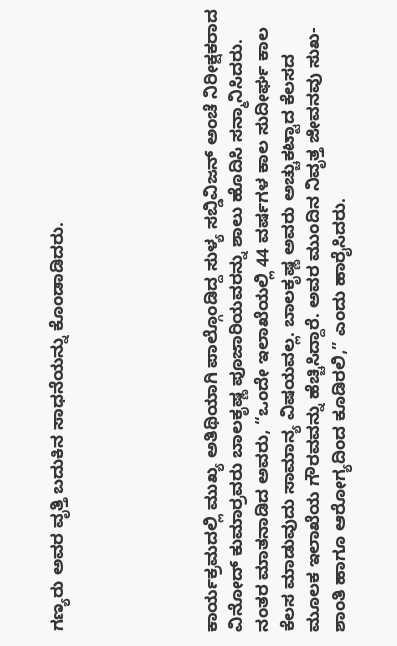ಗಣ್ಯರು ಅವರ ವೃತ್ತಿ ಬದುಕಿನ ಸಾಧನೆಯನ್ನು ಕೊಂಡಾಡಿದರು.





ಕಾರ್ಯಕ್ರಮದಲ್ಲಿ ಮುಖ್ಯ ಅತಿಥಿಯಾಗಿ ಪಾಲ್ಗೊಂಡಿದ್ದ ಸುಳ್ಯ ಸಬ್ಡಿವಿಜನ್ ಅಂಚೆ ನಿರೀಕ್ಷಕರಾದ ವಿನೋದ್ ಕುಮಾರ್ರವರು ಬಾಲಕೃಷ್ಣ ಪೂಜಾರಿಯವರನ್ನು ಶಾಲು ಹೊದಿಸಿ ಸನ್ಮಾನಿಸಿದರು. ನಂತರ ಮಾತನಾಡಿದ ಅವರು, “ಒಂದೇ ಇಲಾಖೆಯಲ್ಲಿ 44 ವರ್ಷಗಳ ಕಾಲ ಸುದೀರ್ಘ ಕಾಲ ಕೆಲಸ ಮಾಡುವುದು ಸಾಮಾನ್ಯ ವಿಷಯವಲ್ಲ. ಬಾಲಕೃಷ್ಣ ಅವರು ಅಚ್ಚುಕಟ್ಟಾದ ಕೆಲಸದ ಮೂಲಕ ಇಲಾಖೆಯ ಗೌರವವನ್ನು ಹೆಚ್ಚಿಸಿದ್ದಾರೆ. ಅವರ ಮುಂದಿನ ನಿವೃತ್ತ ಜೀವನವು ಸುಖ-ಶಾಂತಿ ಹಾಗೂ ಆರೋಗ್ಯದಿಂದ ಕೂಡಿರಲಿ,” ಎಂದು ಹಾರೈಸಿದರು.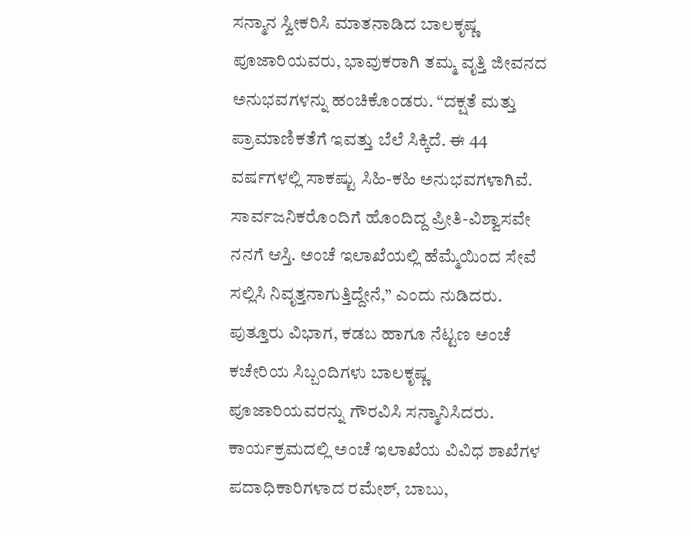ಸನ್ಮಾನ ಸ್ವೀಕರಿಸಿ ಮಾತನಾಡಿದ ಬಾಲಕೃಷ್ಣ ಪೂಜಾರಿಯವರು, ಭಾವುಕರಾಗಿ ತಮ್ಮ ವೃತ್ತಿ ಜೀವನದ ಅನುಭವಗಳನ್ನು ಹಂಚಿಕೊಂಡರು. “ದಕ್ಷತೆ ಮತ್ತು ಪ್ರಾಮಾಣಿಕತೆಗೆ ಇವತ್ತು ಬೆಲೆ ಸಿಕ್ಕಿದೆ. ಈ 44 ವರ್ಷಗಳಲ್ಲಿ ಸಾಕಷ್ಟು ಸಿಹಿ-ಕಹಿ ಅನುಭವಗಳಾಗಿವೆ. ಸಾರ್ವಜನಿಕರೊಂದಿಗೆ ಹೊಂದಿದ್ದ ಪ್ರೀತಿ-ವಿಶ್ವಾಸವೇ ನನಗೆ ಆಸ್ತಿ. ಅಂಚೆ ಇಲಾಖೆಯಲ್ಲಿ ಹೆಮ್ಮೆಯಿಂದ ಸೇವೆ ಸಲ್ಲಿಸಿ ನಿವೃತ್ತನಾಗುತ್ತಿದ್ದೇನೆ,” ಎಂದು ನುಡಿದರು.
ಪುತ್ತೂರು ವಿಭಾಗ, ಕಡಬ ಹಾಗೂ ನೆಟ್ಟಣ ಅಂಚೆ ಕಚೇರಿಯ ಸಿಬ್ಬಂದಿಗಳು ಬಾಲಕೃಷ್ಣ ಪೂಜಾರಿಯವರನ್ನು ಗೌರವಿಸಿ ಸನ್ಮಾನಿಸಿದರು. ಕಾರ್ಯಕ್ರಮದಲ್ಲಿ ಅಂಚೆ ಇಲಾಖೆಯ ವಿವಿಧ ಶಾಖೆಗಳ ಪದಾಧಿಕಾರಿಗಳಾದ ರಮೇಶ್, ಬಾಬು,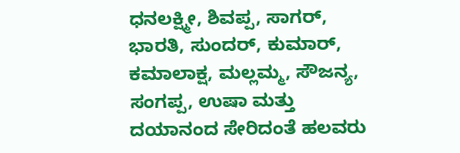ಧನಲಕ್ಷ್ಮೀ, ಶಿವಪ್ಪ, ಸಾಗರ್, ಭಾರತಿ, ಸುಂದರ್, ಕುಮಾರ್, ಕಮಾಲಾಕ್ಷ, ಮಲ್ಲಮ್ಮ, ಸೌಜನ್ಯ, ಸಂಗಪ್ಪ, ಉಷಾ ಮತ್ತು ದಯಾನಂದ ಸೇರಿದಂತೆ ಹಲವರು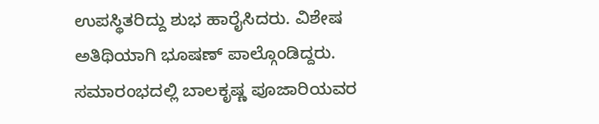ಉಪಸ್ಥಿತರಿದ್ದು ಶುಭ ಹಾರೈಸಿದರು. ವಿಶೇಷ ಅತಿಥಿಯಾಗಿ ಭೂಷಣ್ ಪಾಲ್ಗೊಂಡಿದ್ದರು.
ಸಮಾರಂಭದಲ್ಲಿ ಬಾಲಕೃಷ್ಣ ಪೂಜಾರಿಯವರ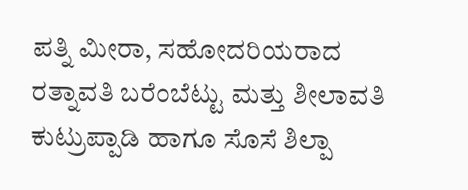ಪತ್ನಿ ಮೀರಾ, ಸಹೋದರಿಯರಾದ ರತ್ನಾವತಿ ಬರೆಂಬೆಟ್ಟು ಮತ್ತು ಶೀಲಾವತಿ ಕುಟ್ರುಪ್ಪಾಡಿ ಹಾಗೂ ಸೊಸೆ ಶಿಲ್ಪಾ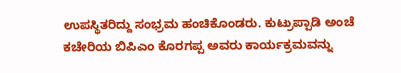ಉಪಸ್ಥಿತರಿದ್ದು ಸಂಭ್ರಮ ಹಂಚಿಕೊಂಡರು. ಕುಟ್ರುಪ್ಪಾಡಿ ಅಂಚೆ ಕಚೇರಿಯ ಬಿಪಿಎಂ ಕೊರಗಪ್ಪ ಅವರು ಕಾರ್ಯಕ್ರಮವನ್ನು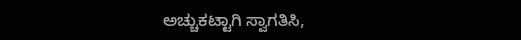ಅಚ್ಚುಕಟ್ಟಾಗಿ ಸ್ವಾಗತಿಸಿ,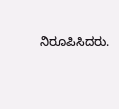ನಿರೂಪಿಸಿದರು.